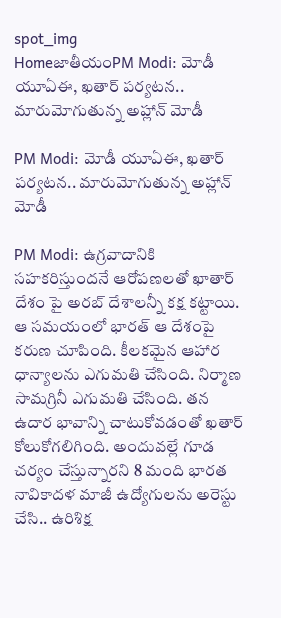spot_img
HomeజాతీయంPM Modi: మోడీ యూఏఈ, ఖతార్ పర్యటన.. మారుమోగుతున్న అహ్లాన్ మోడీ

PM Modi: మోడీ యూఏఈ, ఖతార్ పర్యటన.. మారుమోగుతున్న అహ్లాన్ మోడీ

PM Modi: ఉగ్రవాదానికి సహకరిస్తుందనే ఆరోపణలతో ఖాతార్ దేశం పై అరబ్ దేశాలన్నీ కక్ష కట్టాయి. ఆ సమయంలో భారత్ ఆ దేశంపై కరుణ చూపింది. కీలకమైన ఆహార ధాన్యాలను ఎగుమతి చేసింది. నిర్మాణ సామగ్రినీ ఎగుమతి చేసింది. తన ఉదార భావాన్ని చాటుకోవడంతో ఖతార్ కోలుకోగలిగింది. అందువల్లే గూడ చర్యం చేస్తున్నారని 8 మంది భారత నావికాదళ మాజీ ఉద్యోగులను అరెస్టు చేసి.. ఉరిశిక్ష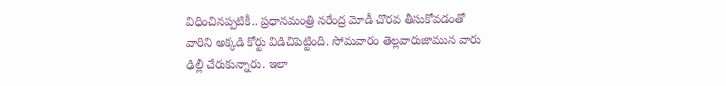విధించినప్పటికీ.. ప్రధానమంత్రి నరేంద్ర మోడీ చొరవ తీసుకోవడంతో వారిని అక్కడి కోర్టు విడిచిపెట్టింది. సోమవారం తెల్లవారుజామున వారు ఢిల్లీ చేరుకున్నారు. ఇలా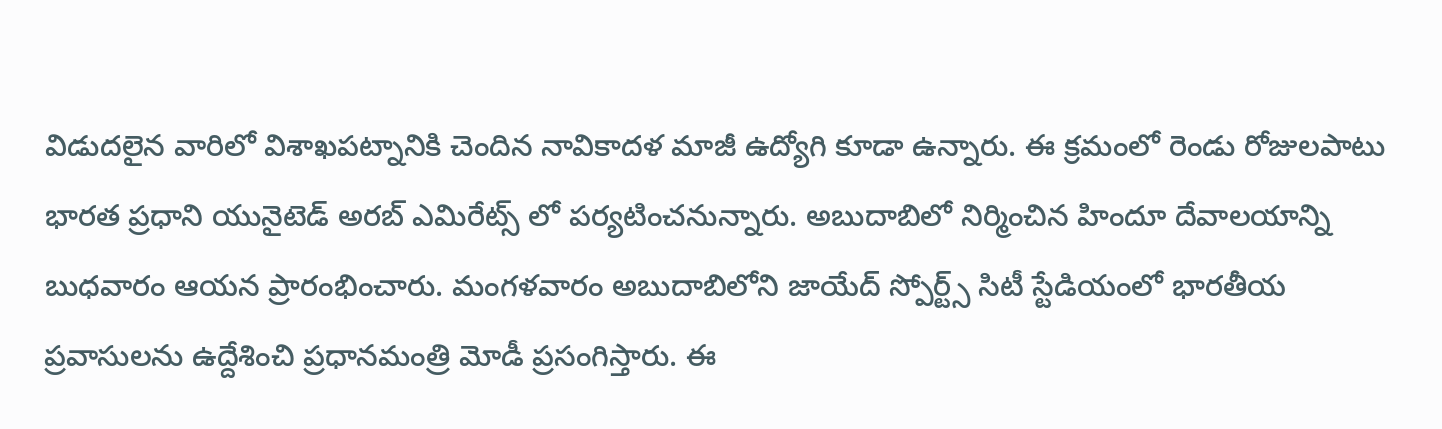విడుదలైన వారిలో విశాఖపట్నానికి చెందిన నావికాదళ మాజీ ఉద్యోగి కూడా ఉన్నారు. ఈ క్రమంలో రెండు రోజులపాటు భారత ప్రధాని యునైటెడ్ అరబ్ ఎమిరేట్స్ లో పర్యటించనున్నారు. అబుదాబిలో నిర్మించిన హిందూ దేవాలయాన్ని బుధవారం ఆయన ప్రారంభించారు. మంగళవారం అబుదాబిలోని జాయేద్ స్పోర్ట్స్ సిటీ స్టేడియంలో భారతీయ ప్రవాసులను ఉద్దేశించి ప్రధానమంత్రి మోడీ ప్రసంగిస్తారు. ఈ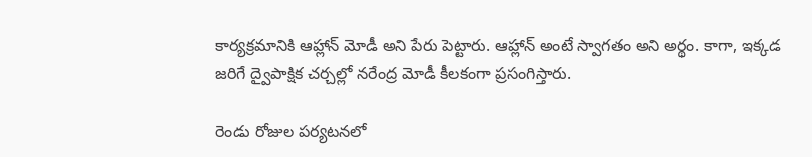కార్యక్రమానికి ఆహ్లాన్ మోడీ అని పేరు పెట్టారు. ఆహ్లాన్ అంటే స్వాగతం అని అర్థం. కాగా, ఇక్కడ జరిగే ద్వైపాక్షిక చర్చల్లో నరేంద్ర మోడీ కీలకంగా ప్రసంగిస్తారు.

రెండు రోజుల పర్యటనలో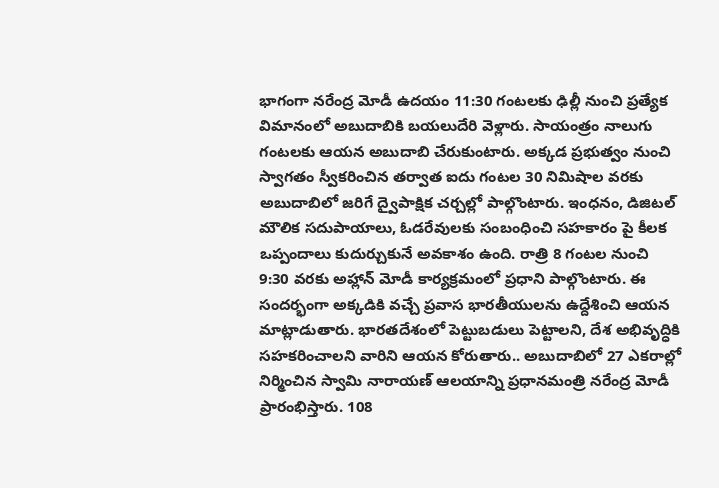భాగంగా నరేంద్ర మోడీ ఉదయం 11:30 గంటలకు ఢిల్లీ నుంచి ప్రత్యేక విమానంలో అబుదాబికి బయలుదేరి వెళ్లారు. సాయంత్రం నాలుగు గంటలకు ఆయన అబుదాబి చేరుకుంటారు. అక్కడ ప్రభుత్వం నుంచి స్వాగతం స్వీకరించిన తర్వాత ఐదు గంటల 30 నిమిషాల వరకు అబుదాబిలో జరిగే ద్వైపాక్షిక చర్చల్లో పాల్గొంటారు. ఇంధనం, డిజిటల్ మౌలిక సదుపాయాలు, ఓడరేవులకు సంబంధించి సహకారం పై కీలక ఒప్పందాలు కుదుర్చుకునే అవకాశం ఉంది. రాత్రి 8 గంటల నుంచి 9:30 వరకు అహ్లాన్ మోడీ కార్యక్రమంలో ప్రధాని పాల్గొంటారు. ఈ సందర్భంగా అక్కడికి వచ్చే ప్రవాస భారతీయులను ఉద్దేశించి ఆయన మాట్లాడుతారు. భారతదేశంలో పెట్టుబడులు పెట్టాలని, దేశ అభివృద్ధికి సహకరించాలని వారిని ఆయన కోరుతారు.. అబుదాబిలో 27 ఎకరాల్లో నిర్మించిన స్వామి నారాయణ్ ఆలయాన్ని ప్రధానమంత్రి నరేంద్ర మోడీ ప్రారంభిస్తారు. 108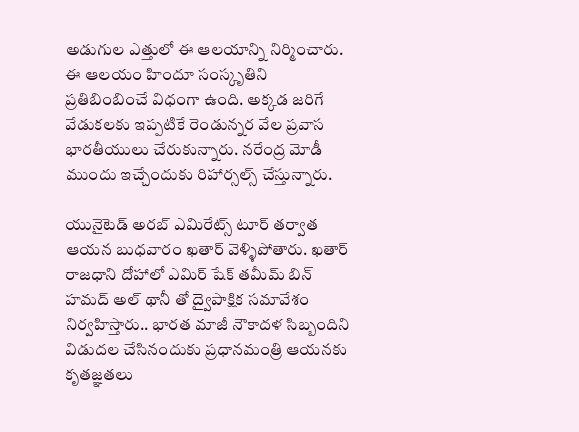అడుగుల ఎత్తులో ఈ ఆలయాన్ని నిర్మించారు. ఈ ఆలయం హిందూ సంస్కృతిని ప్రతిబింబించే విధంగా ఉంది. అక్కడ జరిగే వేడుకలకు ఇప్పటికే రెండున్నర వేల ప్రవాస భారతీయులు చేరుకున్నారు. నరేంద్ర మోడీ ముందు ఇచ్చేందుకు రిహార్సల్స్ చేస్తున్నారు.

యునైటెడ్ అరబ్ ఎమిరేట్స్ టూర్ తర్వాత ఆయన బుధవారం ఖతార్ వెళ్ళిపోతారు. ఖతార్ రాజధాని దోహాలో ఎమిర్ షేక్ తమీమ్ బిన్ హమద్ అల్ థానీ తో ద్వైపాక్షిక సమావేశం నిర్వహిస్తారు.. భారత మాజీ నౌకాదళ సిబ్బందిని విడుదల చేసినందుకు ప్రధానమంత్రి ఆయనకు కృతజ్ఞతలు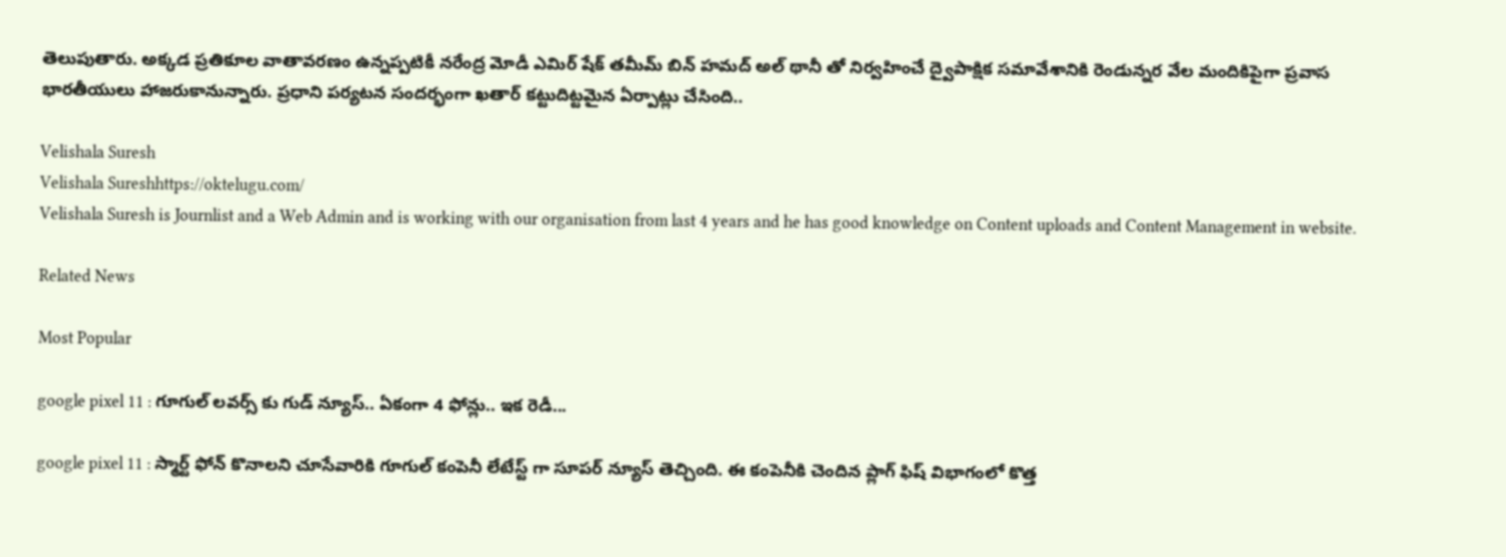తెలుపుతారు. అక్కడ ప్రతికూల వాతావరణం ఉన్నప్పటికీ నరేంద్ర మోడీ ఎమిర్ షేక్ తమీమ్ బిన్ హమద్ అల్ థానీ తో నిర్వహించే ద్వైపాక్షిక సమావేశానికి రెండున్నర వేల మందికిపైగా ప్రవాస భారతీయులు హాజరుకానున్నారు. ప్రధాని పర్యటన సందర్భంగా ఖతార్ కట్టుదిట్టమైన ఏర్పాట్లు చేసింది..

Velishala Suresh
Velishala Sureshhttps://oktelugu.com/
Velishala Suresh is Journlist and a Web Admin and is working with our organisation from last 4 years and he has good knowledge on Content uploads and Content Management in website.

Related News

Most Popular

google pixel 11 : గూగుల్ లవర్స్ కు గుడ్ న్యూస్.. ఏకంగా 4 ఫోన్లు.. ఇక రెడీ...

google pixel 11 : స్మార్ట్ ఫోన్ కొనాలని చూసేవారికి గూగుల్ కంపెనీ లేటేస్ట్ గా సూపర్ న్యూస్ తెచ్చింది. ఈ కంపెనీకి చెందిన ప్లాగ్ ఫిష్ విభాగంలో కొత్త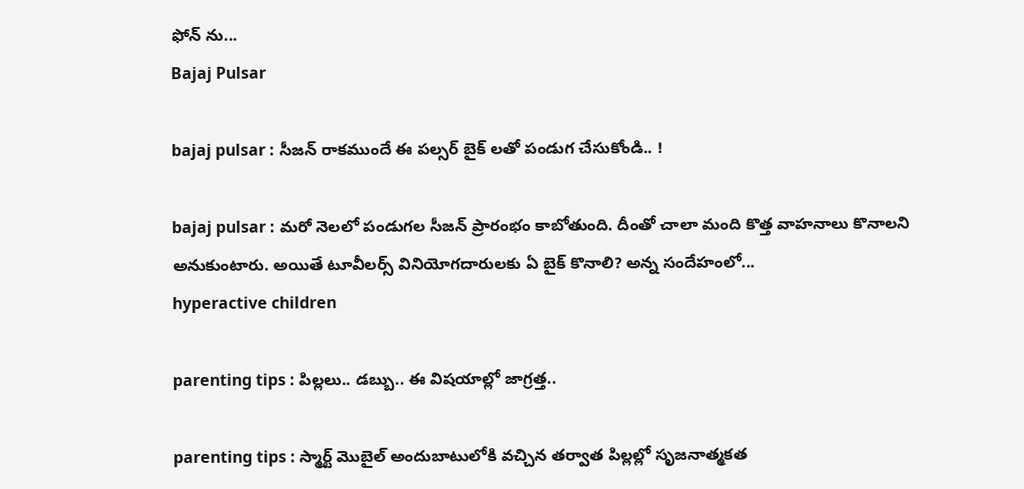ఫోన్ ను...
Bajaj Pulsar

bajaj pulsar : సీజన్ రాకముందే ఈ పల్సర్ బైక్ లతో పండుగ చేసుకోండి.. !

bajaj pulsar : మరో నెలలో పండుగల సీజన్ ప్రారంభం కాబోతుంది. దీంతో చాలా మంది కొత్త వాహనాలు కొనాలని అనుకుంటారు. అయితే టూవీలర్స్ వినియోగదారులకు ఏ బైక్ కొనాలి? అన్న సందేహంలో...
hyperactive children

parenting tips : పిల్లలు.. డబ్బు.. ఈ విషయాల్లో జాగ్రత్త..

parenting tips : స్మార్ట్ మొబైల్ అందుబాటులోకి వచ్చిన తర్వాత పిల్లల్లో సృజనాత్మకత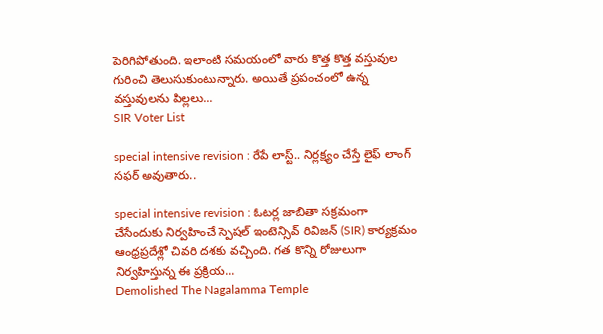పెరిగిపోతుంది. ఇలాంటి సమయంలో వారు కొత్త కొత్త వస్తువుల గురించి తెలుసుకుంటున్నారు. అయితే ప్రపంచంలో ఉన్న వస్తువులను పిల్లలు...
SIR Voter List

special intensive revision : రేపే లాస్ట్.. నిర్లక్ష్యం చేస్తే లైఫ్ లాంగ్ సఫర్ అవుతారు..

special intensive revision : ఓటర్ల జాబితా సక్రమంగా చేసేందుకు నిర్వహించే స్పెషల్ ఇంటెన్సివ్ రివిజన్ (SIR) కార్యక్రమం ఆంధ్రప్రదేశ్లో చివరి దశకు వచ్చింది. గత కొన్ని రోజులుగా నిర్వహిస్తున్న ఈ ప్రక్రియ...
Demolished The Nagalamma Temple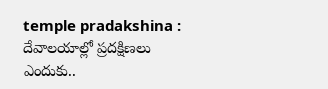temple pradakshina : దేవాలయాల్లో ప్రదక్షిణలు ఎందుకు..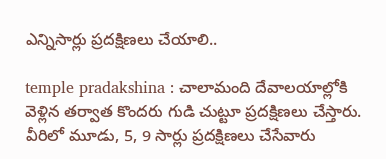ఎన్నిసార్లు ప్రదక్షిణలు చేయాలి..

temple pradakshina : చాలామంది దేవాలయాల్లోకి వెళ్లిన తర్వాత కొందరు గుడి చుట్టూ ప్రదక్షిణలు చేస్తారు. వీరిలో మూడు, 5, 9 సార్లు ప్రదక్షిణలు చేసేవారు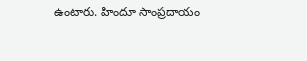ఉంటారు. హిందూ సాంప్రదాయం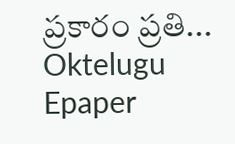ప్రకారం ప్రతి...
Oktelugu Epaper